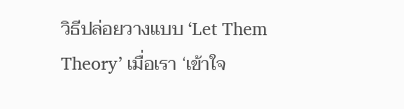วิธีปล่อยวางแบบ ‘Let Them Theory’ เมื่อเรา ‘เข้าใจ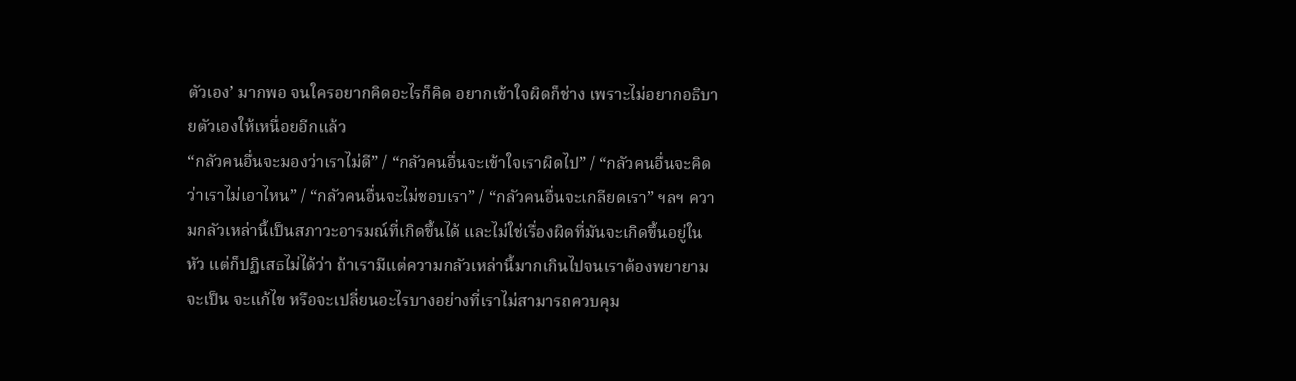ตัวเอง’ มากพอ จนใครอยากคิดอะไรก็คิด อยากเข้าใจผิดก็ช่าง เพราะไม่อยากอธิบายตัวเองให้เหนื่อยอีกแล้ว
“กลัวคนอื่นจะมองว่าเราไม่ดี” / “กลัวคนอื่นจะเข้าใจเราผิดไป” / “กลัวคนอื่นจะคิดว่าเราไม่เอาไหน” / “กลัวคนอื่นจะไม่ชอบเรา” / “กลัวคนอื่นจะเกลียดเรา” ฯลฯ ความกลัวเหล่านี้เป็นสภาวะอารมณ์ที่เกิดขึ้นได้ และไม่ใช่เรื่องผิดที่มันจะเกิดขึ้นอยู่ในหัว แต่ก็ปฏิเสธไม่ได้ว่า ถ้าเรามีแต่ความกลัวเหล่านี้มากเกินไปจนเราต้องพยายามจะเป็น จะแก้ไข หรือจะเปลี่ยนอะไรบางอย่างที่เราไม่สามารถควบคุม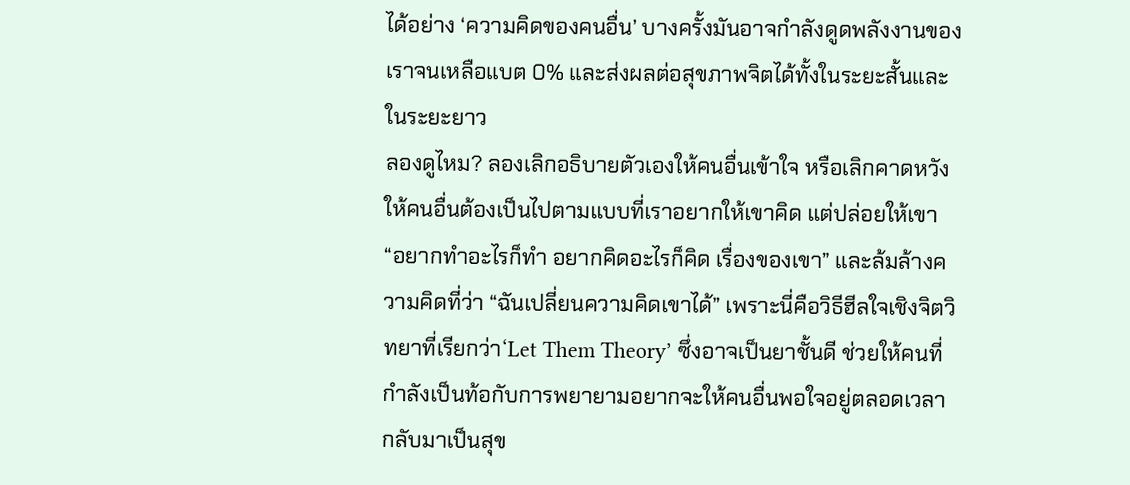ได้อย่าง ‘ความคิดของคนอื่น’ บางครั้งมันอาจกำลังดูดพลังงานของเราจนเหลือแบต 0% และส่งผลต่อสุขภาพจิตได้ทั้งในระยะสั้นและในระยะยาว
ลองดูไหม? ลองเลิกอธิบายตัวเองให้คนอื่นเข้าใจ หรือเลิกคาดหวังให้คนอื่นต้องเป็นไปตามแบบที่เราอยากให้เขาคิด แต่ปล่อยให้เขา “อยากทำอะไรก็ทำ อยากคิดอะไรก็คิด เรื่องของเขา” และล้มล้างความคิดที่ว่า “ฉันเปลี่ยนความคิดเขาได้” เพราะนี่คือวิธีฮีลใจเชิงจิตวิทยาที่เรียกว่า‘Let Them Theory’ ซึ่งอาจเป็นยาชั้นดี ช่วยให้คนที่กำลังเป็นท้อกับการพยายามอยากจะให้คนอื่นพอใจอยู่ตลอดเวลา กลับมาเป็นสุข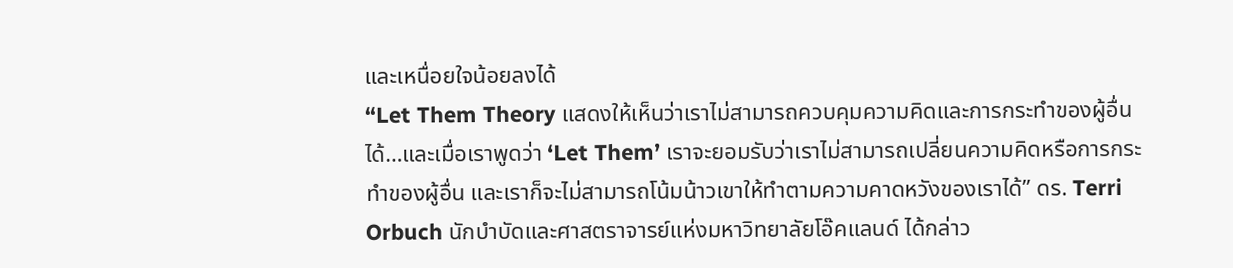และเหนื่อยใจน้อยลงได้
“Let Them Theory แสดงให้เห็นว่าเราไม่สามารถควบคุมความคิดและการกระทำของผู้อื่นได้…และเมื่อเราพูดว่า ‘Let Them’ เราจะยอมรับว่าเราไม่สามารถเปลี่ยนความคิดหรือการกระทำของผู้อื่น และเราก็จะไม่สามารถโน้มน้าวเขาให้ทำตามความคาดหวังของเราได้” ดร. Terri Orbuch นักบำบัดและศาสตราจารย์แห่งมหาวิทยาลัยโอ๊คแลนด์ ได้กล่าว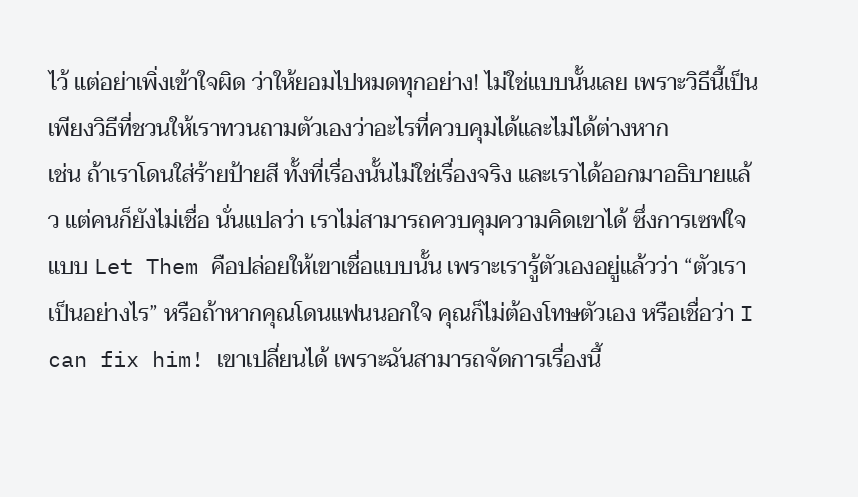ไว้ แต่อย่าเพิ่งเข้าใจผิด ว่าให้ยอมไปหมดทุกอย่าง! ไม่ใช่แบบนั้นเลย เพราะวิธีนี้เป็นเพียงวิธีที่ชวนให้เราทวนถามตัวเองว่าอะไรที่ควบคุมได้และไม่ได้ต่างหาก
เช่น ถ้าเราโดนใส่ร้ายป้ายสี ทั้งที่เรื่องนั้นไม่ใช่เรื่องจริง และเราได้ออกมาอธิบายแล้ว แต่คนก็ยังไม่เชื่อ นั่นแปลว่า เราไม่สามารถควบคุมความคิดเขาได้ ซึ่งการเซฟใจแบบ Let Them คือปล่อยให้เขาเชื่อแบบนั้น เพราะเรารู้ตัวเองอยู่แล้วว่า “ตัวเราเป็นอย่างไร” หรือถ้าหากคุณโดนแฟนนอกใจ คุณก็ไม่ต้องโทษตัวเอง หรือเชื่อว่า I can fix him! เขาเปลี่ยนได้ เพราะฉันสามารถจัดการเรื่องนี้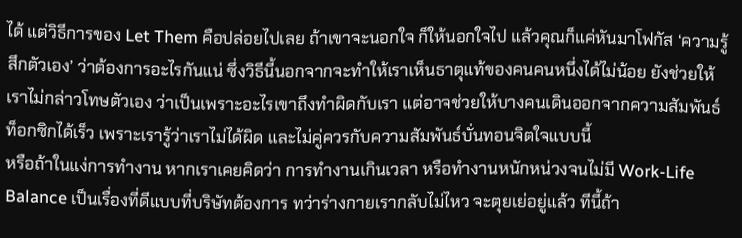ได้ แต่วิธีการของ Let Them คือปล่อยไปเลย ถ้าเขาจะนอกใจ ก็ให้นอกใจไป แล้วคุณก็แค่หันมาโฟกัส ‘ความรู้สึกตัวเอง’ ว่าต้องการอะไรกันแน่ ซึ่งวิธีนี้นอกจากจะทำให้เราเห็นธาตุแท้ของคนคนหนึ่งได้ไม่น้อย ยังช่วยให้เราไม่กล่าวโทษตัวเอง ว่าเป็นเพราะอะไรเขาถึงทำผิดกับเรา แต่อาจช่วยให้บางคนเดินออกจากความสัมพันธ์ท็อกซิกได้เร็ว เพราะเรารู้ว่าเราไม่ได้ผิด และไม่คู่ควรกับความสัมพันธ์บั่นทอนจิตใจแบบนี้
หรือถ้าในแง่การทำงาน หากเราเคยคิดว่า การทำงานเกินเวลา หรือทำงานหนักหน่วงจนไม่มี Work-Life Balance เป็นเรื่องที่ดีแบบที่บริษัทต้องการ ทว่าร่างกายเรากลับไม่ไหว จะตุยเย่อยู่แล้ว ทีนี้ถ้า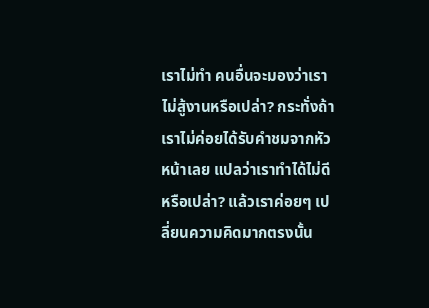เราไม่ทำ คนอื่นจะมองว่าเราไม่สู้งานหรือเปล่า? กระทั่งถ้าเราไม่ค่อยได้รับคำชมจากหัวหน้าเลย แปลว่าเราทำได้ไม่ดีหรือเปล่า? แล้วเราค่อยๆ เปลี่ยนความคิดมากตรงนั้น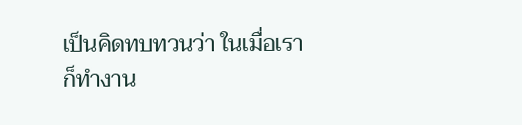เป็นคิดทบทวนว่า ในเมื่อเราก็ทำงาน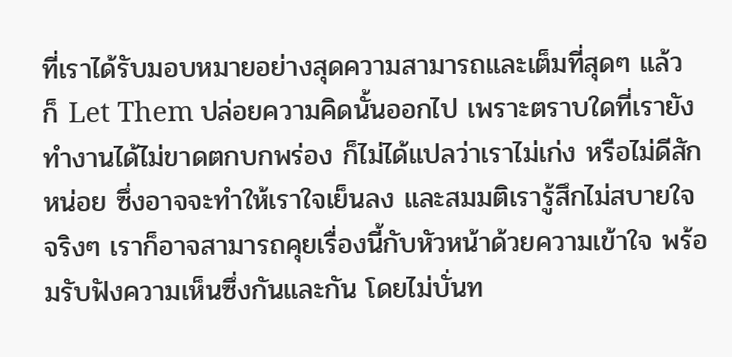ที่เราได้รับมอบหมายอย่างสุดความสามารถและเต็มที่สุดๆ แล้ว ก็ Let Them ปล่อยความคิดนั้นออกไป เพราะตราบใดที่เรายังทำงานได้ไม่ขาดตกบกพร่อง ก็ไม่ได้แปลว่าเราไม่เก่ง หรือไม่ดีสักหน่อย ซึ่งอาจจะทำให้เราใจเย็นลง และสมมติเรารู้สึกไม่สบายใจจริงๆ เราก็อาจสามารถคุยเรื่องนี้กับหัวหน้าด้วยความเข้าใจ พร้อมรับฟังความเห็นซึ่งกันและกัน โดยไม่บั่นท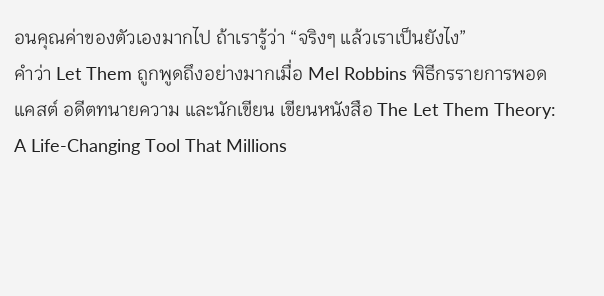อนคุณค่าของตัวเองมากไป ถ้าเรารู้ว่า “จริงๆ แล้วเราเป็นยังไง”
คำว่า Let Them ถูกพูดถึงอย่างมากเมื่อ Mel Robbins พิธีกรรายการพอดแคสต์ อดีตทนายความ และนักเขียน เขียนหนังสือ The Let Them Theory: A Life-Changing Tool That Millions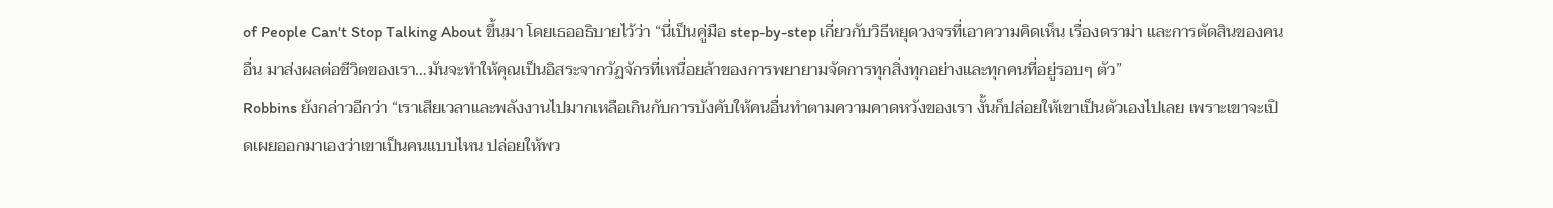of People Can't Stop Talking About ขึ้นมา โดยเธออธิบายไว้ว่า “นี่เป็นคู่มือ step-by-step เกี่ยวกับวิธีหยุดวงจรที่เอาความคิดเห็น เรื่องดราม่า และการตัดสินของคนอื่น มาส่งผลต่อชีวิตของเรา…มันจะทำให้คุณเป็นอิสระจากวัฏจักรที่เหนื่อยล้าของการพยายามจัดการทุกสิ่งทุกอย่างและทุกคนที่อยู่รอบๆ ตัว”
Robbins ยังกล่าวอีกว่า “เราเสียเวลาและพลังงานไปมากเหลือเกินกับการบังคับให้คนอื่นทำตามความคาดหวังของเรา งั้นก็ปล่อยให้เขาเป็นตัวเองไปเลย เพราะเขาจะเปิดเผยออกมาเองว่าเขาเป็นคนแบบไหน ปล่อยให้พว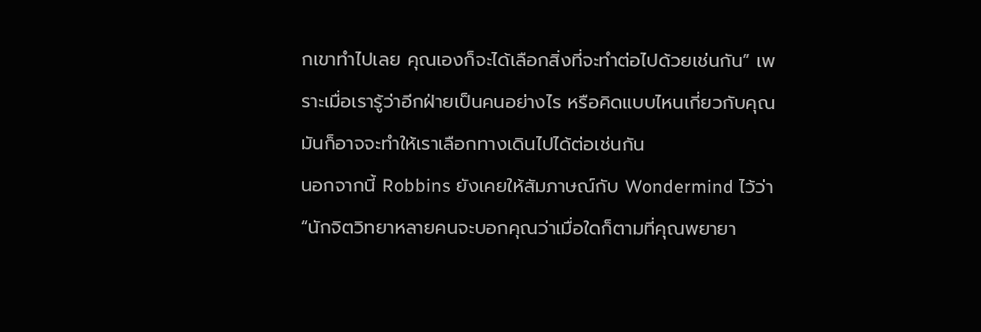กเขาทำไปเลย คุณเองก็จะได้เลือกสิ่งที่จะทำต่อไปด้วยเช่นกัน” เพราะเมื่อเรารู้ว่าอีกฝ่ายเป็นคนอย่างไร หรือคิดแบบไหนเกี่ยวกับคุณ มันก็อาจจะทำให้เราเลือกทางเดินไปได้ต่อเช่นกัน
นอกจากนี้ Robbins ยังเคยให้สัมภาษณ์กับ Wondermind ไว้ว่า “นักจิตวิทยาหลายคนจะบอกคุณว่าเมื่อใดก็ตามที่คุณพยายา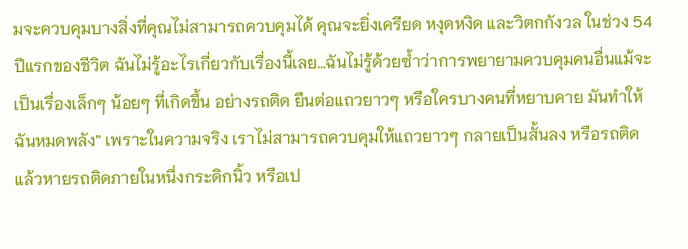มจะควบคุมบางสิ่งที่คุณไม่สามารถควบคุมได้ คุณจะยิ่งเครียด หงุดหงิด และวิตกกังวล ในช่วง 54 ปีแรกของชีวิต ฉันไม่รู้อะไรเกี่ยวกับเรื่องนี้เลย…ฉันไม่รู้ด้วยซ้ำว่าการพยายามควบคุมคนอื่นแม้จะเป็นเรื่องเล็กๆ น้อยๆ ที่เกิดขึ้น อย่างรถติด ยืนต่อแถวยาวๆ หรือใครบางคนที่หยาบคาย มันทำให้ฉันหมดพลัง” เพราะในความจริง เราไม่สามารถควบคุมให้แถวยาวๆ กลายเป็นสั้นลง หรือรถติด แล้วหายรถติดภายในหนึ่งกระดิกนิ้ว หรือเป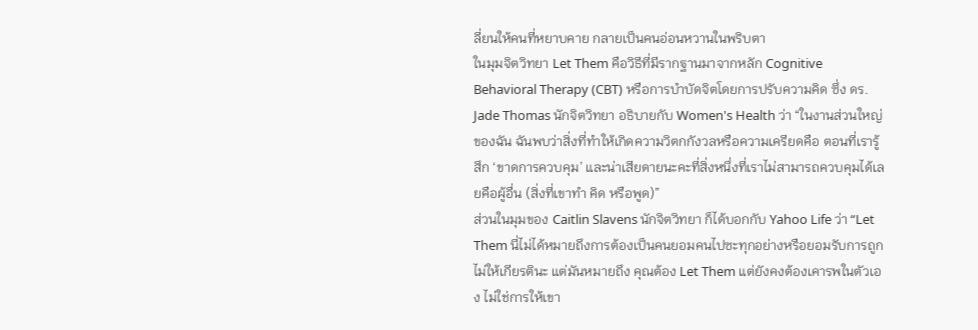ลี่ยนให้คนที่หยาบคาย กลายเป็นคนอ่อนหวานในพริบตา
ในมุมจิตวิทยา Let Them คือวิธีที่มีรากฐานมาจากหลัก Cognitive Behavioral Therapy (CBT) หรือการบำบัดจิตโดยการปรับความคิด ซึ่ง ดร. Jade Thomas นักจิตวิทยา อธิบายกับ Women's Health ว่า “ในงานส่วนใหญ่ของฉัน ฉันพบว่าสิ่งที่ทำให้เกิดความวิตกกังวลหรือความเครียดคือ ตอนที่เรารู้สึก ‘ขาดการควบคุม’ และน่าเสียดายนะคะที่สิ่งหนึ่งที่เราไม่สามารถควบคุมได้เลยคือผู้อื่น (สิ่งที่เขาทำ คิด หรือพูด)”
ส่วนในมุมของ Caitlin Slavens นักจิตวิทยา ก็ได้บอกกับ Yahoo Life ว่า “Let Them นี่ไม่ได้หมายถึงการต้องเป็นคนยอมคนไปซะทุกอย่างหรือยอมรับการถูกไม่ให้เกียรตินะ แต่มันหมายถึง คุณต้อง Let Them แต่ยังคงต้องเคารพในตัวเอง ไม่ใช่การให้เขา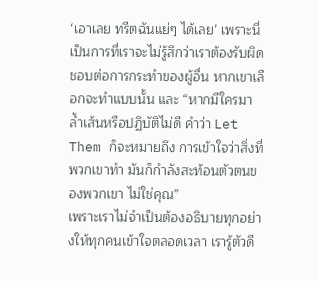‘เอาเลย ทรีตฉันแย่ๆ ได้เลย’ เพราะนี่เป็นการที่เราจะไม่รู้สึกว่าเราต้องรับผิดชอบต่อการกระทำของผู้อื่น หากเขาเลือกจะทำแบบนั้น และ “หากมีใครมาล้ำเส้นหรือปฏิบัติไม่ดี คำว่า Let Them ก็จะหมายถึง การเข้าใจว่าสิ่งที่พวกเขาทำ มันก็กำลังสะท้อนตัวตนของพวกเขา ไม่ใช่คุณ”
เพราะเราไม่จำเป็นต้องอธิบายทุกอย่างให้ทุกคนเข้าใจตลอดเวลา เรารู้ตัวดี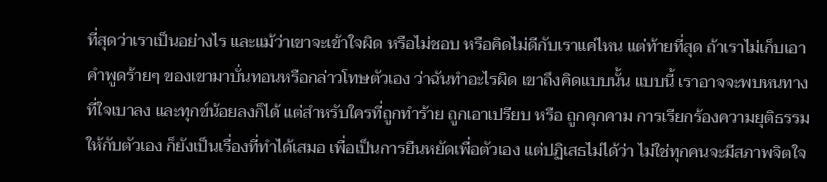ที่สุดว่าเราเป็นอย่างไร และแม้ว่าเขาจะเข้าใจผิด หรือไม่ชอบ หรือคิดไม่ดีกับเราแค่ไหน แต่ท้ายที่สุด ถ้าเราไม่เก็บเอาคำพูดร้ายๆ ของเขามาบั่นทอนหรือกล่าวโทษตัวเอง ว่าฉันทำอะไรผิด เขาถึงคิดแบบนั้น แบบนี้ เราอาจจะพบหนทางที่ใจเบาลง และทุกข์น้อยลงก็ได้ แต่สำหรับใครที่ถูกทำร้าย ถูกเอาเปรียบ หรือ ถูกคุกคาม การเรียกร้องความยุติธรรมให้กับตัวเอง ก็ยังเป็นเรื่องที่ทำได้เสมอ เพื่อเป็นการยืนหยัดเพื่อตัวเอง แต่ปฏิเสธไม่ได้ว่า ไม่ใช่ทุกคนจะมีสภาพจิตใจ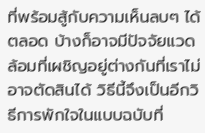ที่พร้อมสู้กับความเห็นลบๆ ได้ตลอด บ้างก็อาจมีปัจจัยแวดล้อมที่เผชิญอยู่ต่างกันที่เราไม่อาจตัดสินได้ วิธีนี้จึงเป็นอีกวิธีการพักใจในแบบฉบับที่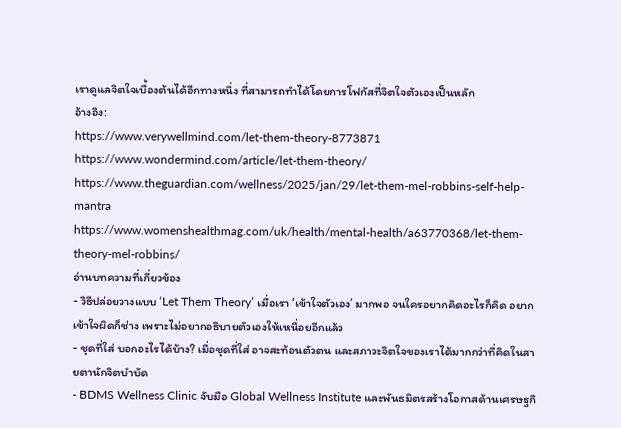เราดูแลจิตใจเบื้องต้นได้อีกทางหนึ่ง ที่สามารถทำได้โดยการโฟกัสที่จิตใจตัวเองเป็นหลัก
อ้างอิง:
https://www.verywellmind.com/let-them-theory-8773871
https://www.wondermind.com/article/let-them-theory/
https://www.theguardian.com/wellness/2025/jan/29/let-them-mel-robbins-self-help-mantra
https://www.womenshealthmag.com/uk/health/mental-health/a63770368/let-them-theory-mel-robbins/
อ่านบทความที่เกี่ยวข้อง
- วิธีปล่อยวางแบบ ‘Let Them Theory’ เมื่อเรา ‘เข้าใจตัวเอง’ มากพอ จนใครอยากคิดอะไรก็คิด อยากเข้าใจผิดก็ช่าง เพราะไม่อยากอธิบายตัวเองให้เหนื่อยอีกแล้ว
- ชุดที่ใส่ บอกอะไรได้บ้าง? เมื่อชุดที่ใส่ อาจสะท้อนตัวตน และสภาวะจิตใจของเราได้มากกว่าที่คิดในสายตานักจิตบำบัด
- BDMS Wellness Clinic จับมือ Global Wellness Institute และพันธมิตรสร้างโอกาสด้านเศรษฐกิ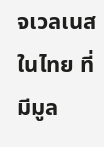จเวลเนสในไทย ที่มีมูล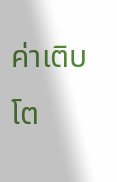ค่าเติบโต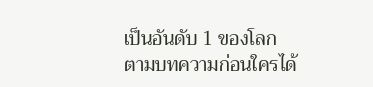เป็นอันดับ 1 ของโลก
ตามบทความก่อนใครได้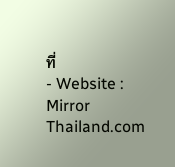ที่
- Website : Mirror Thailand.com